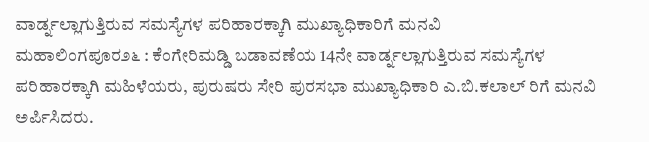ವಾರ್ಡ್ನಲ್ಲಾಗುತ್ತಿರುವ ಸಮಸ್ಯೆಗಳ ಪರಿಹಾರಕ್ಕಾಗಿ ಮುಖ್ಯಾಧಿಕಾರಿಗೆ ಮನವಿ
ಮಹಾಲಿಂಗಪೂರ೨೬ : ಕೆಂಗೇರಿಮಡ್ಡಿ ಬಡಾವಣೆಯ 14ನೇ ವಾರ್ಡ್ನಲ್ಲಾಗುತ್ತಿರುವ ಸಮಸ್ಯೆಗಳ ಪರಿಹಾರಕ್ಕಾಗಿ ಮಹಿಳೆಯರು, ಪುರುಷರು ಸೇರಿ ಪುರಸಭಾ ಮುಖ್ಯಾಧಿಕಾರಿ ಎ.ಬಿ.ಕಲಾಲ್ ರಿಗೆ ಮನವಿ ಅರ್ಪಿಸಿದರು.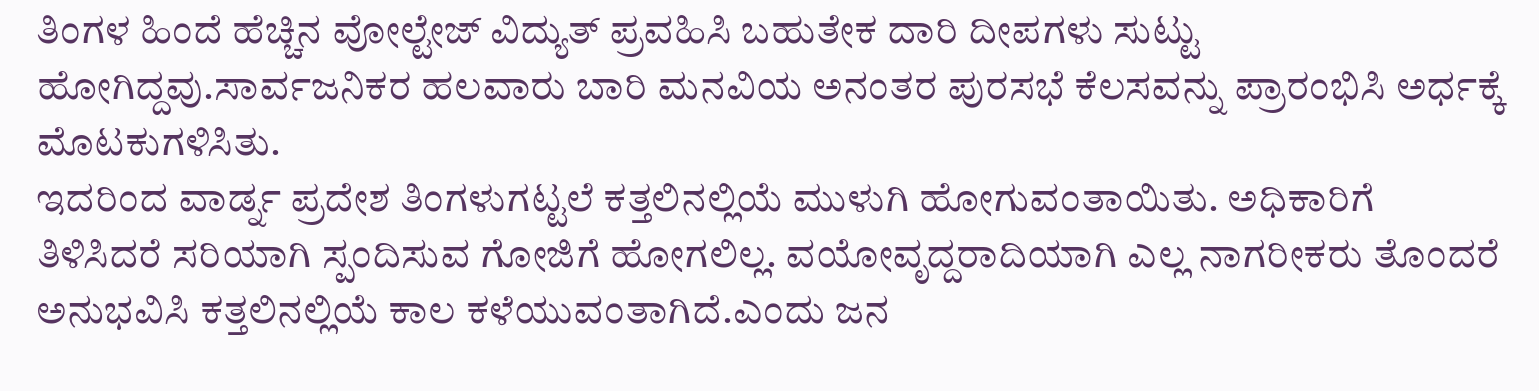ತಿಂಗಳ ಹಿಂದೆ ಹೆಚ್ಚಿನ ವೋಲ್ಟೇಜ್ ವಿದ್ಯುತ್ ಪ್ರವಹಿಸಿ ಬಹುತೇಕ ದಾರಿ ದೀಪಗಳು ಸುಟ್ಟು ಹೋಗಿದ್ದವು.ಸಾರ್ವಜನಿಕರ ಹಲವಾರು ಬಾರಿ ಮನವಿಯ ಅನಂತರ ಪುರಸಭೆ ಕೆಲಸವನ್ನು ಪ್ರಾರಂಭಿಸಿ ಅರ್ಧಕ್ಕೆ ಮೊಟಕುಗಳಿಸಿತು.
ಇದರಿಂದ ವಾರ್ಡ್ನ ಪ್ರದೇಶ ತಿಂಗಳುಗಟ್ಟಲೆ ಕತ್ತಲಿನಲ್ಲಿಯೆ ಮುಳುಗಿ ಹೋಗುವಂತಾಯಿತು. ಅಧಿಕಾರಿಗೆ ತಿಳಿಸಿದರೆ ಸರಿಯಾಗಿ ಸ್ಪಂದಿಸುವ ಗೋಜಿಗೆ ಹೋಗಲಿಲ್ಲ. ವಯೋವೃದ್ದರಾದಿಯಾಗಿ ಎಲ್ಲ ನಾಗರೀಕರು ತೊಂದರೆ ಅನುಭವಿಸಿ ಕತ್ತಲಿನಲ್ಲಿಯೆ ಕಾಲ ಕಳೆಯುವಂತಾಗಿದೆ.ಎಂದು ಜನ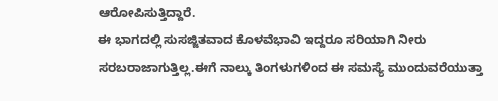ಆರೋಪಿಸುತ್ತಿದ್ದಾರೆ.
ಈ ಭಾಗದಲ್ಲಿ ಸುಸಜ್ಜಿತವಾದ ಕೊಳವೆಭಾವಿ ಇದ್ದರೂ ಸರಿಯಾಗಿ ನೀರು ಸರಬರಾಜಾಗುತ್ತಿಲ್ಲ.ಈಗೆ ನಾಲ್ಕು ತಿಂಗಳುಗಳಿಂದ ಈ ಸಮಸ್ಯೆ ಮುಂದುವರೆಯುತ್ತಾ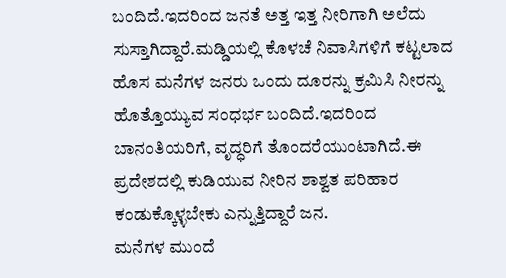ಬಂದಿದೆ.ಇದರಿಂದ ಜನತೆ ಅತ್ತ ಇತ್ತ ನೀರಿಗಾಗಿ ಅಲೆದು ಸುಸ್ತಾಗಿದ್ದಾರೆ.ಮಡ್ಡಿಯಲ್ಲಿ ಕೊಳಚೆ ನಿವಾಸಿಗಳಿಗೆ ಕಟ್ಟಲಾದ ಹೊಸ ಮನೆಗಳ ಜನರು ಒಂದು ದೂರನ್ನು ಕ್ರಮಿಸಿ ನೀರನ್ನು ಹೊತ್ತೊಯ್ಯುವ ಸಂಧರ್ಭ ಬಂದಿದೆ.ಇದರಿಂದ ಬಾನಂತಿಯರಿಗೆ, ವೃದ್ಧರಿಗೆ ತೊಂದರೆಯುಂಟಾಗಿದೆ.ಈ ಪ್ರದೇಶದಲ್ಲಿ ಕುಡಿಯುವ ನೀರಿನ ಶಾಶ್ವತ ಪರಿಹಾರ ಕಂಡುಕ್ಕೊಳ್ಳಬೇಕು ಎನ್ನುತ್ತಿದ್ದಾರೆ ಜನ.
ಮನೆಗಳ ಮುಂದೆ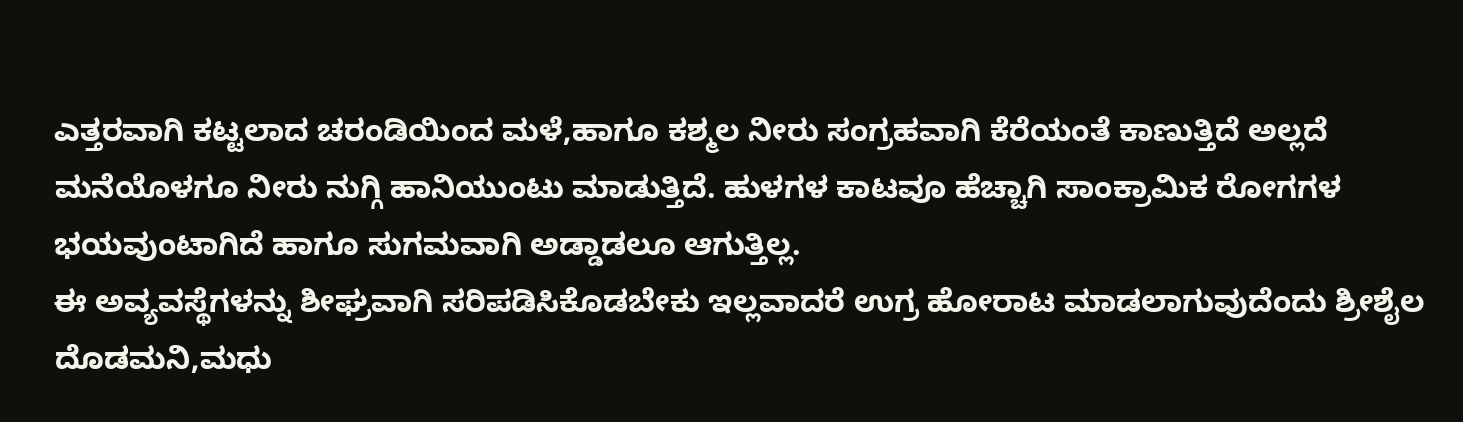ಎತ್ತರವಾಗಿ ಕಟ್ಟಲಾದ ಚರಂಡಿಯಿಂದ ಮಳೆ,ಹಾಗೂ ಕಶ್ಮಲ ನೀರು ಸಂಗ್ರಹವಾಗಿ ಕೆರೆಯಂತೆ ಕಾಣುತ್ತಿದೆ ಅಲ್ಲದೆ ಮನೆಯೊಳಗೂ ನೀರು ನುಗ್ಗಿ ಹಾನಿಯುಂಟು ಮಾಡುತ್ತಿದೆ. ಹುಳಗಳ ಕಾಟವೂ ಹೆಚ್ಚಾಗಿ ಸಾಂಕ್ರಾಮಿಕ ರೋಗಗಳ ಭಯವುಂಟಾಗಿದೆ ಹಾಗೂ ಸುಗಮವಾಗಿ ಅಡ್ಡಾಡಲೂ ಆಗುತ್ತಿಲ್ಲ.
ಈ ಅವ್ಯವಸ್ಥೆಗಳನ್ನು ಶೀಘ್ರವಾಗಿ ಸರಿಪಡಿಸಿಕೊಡಬೇಕು ಇಲ್ಲವಾದರೆ ಉಗ್ರ ಹೋರಾಟ ಮಾಡಲಾಗುವುದೆಂದು ಶ್ರೀಶೈಲ ದೊಡಮನಿ,ಮಧು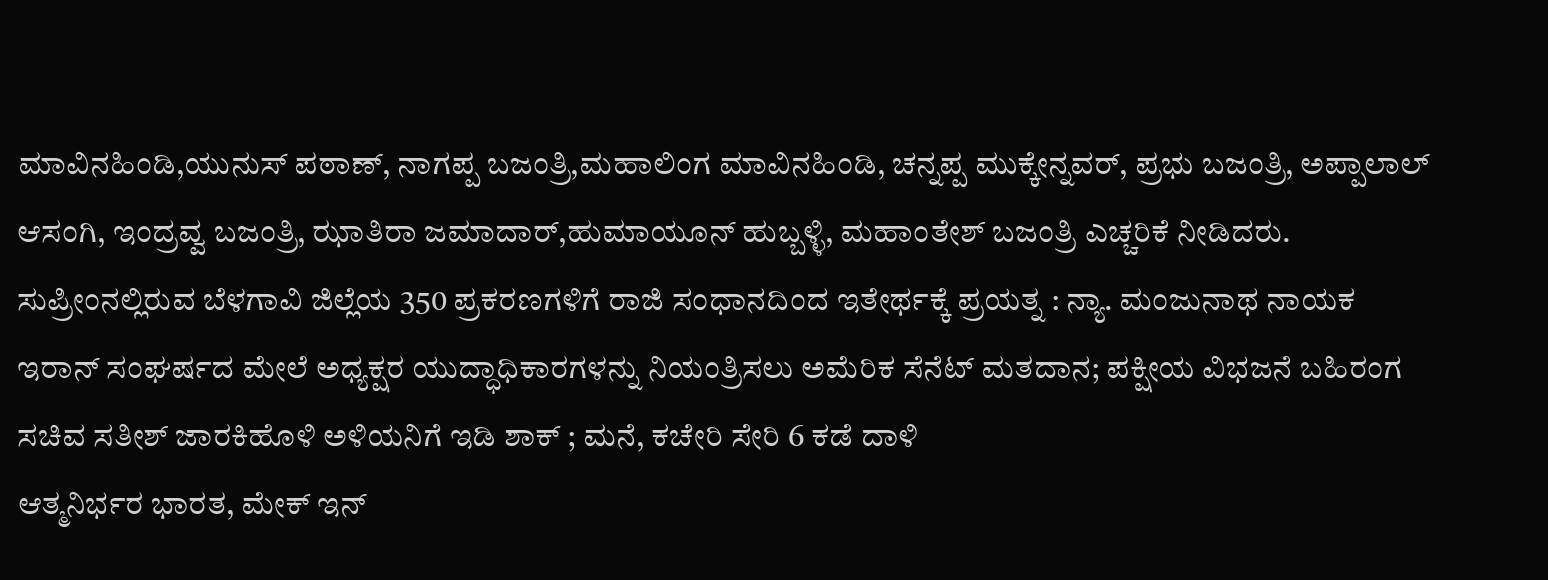ಮಾವಿನಹಿಂಡಿ,ಯುನುಸ್ ಪಠಾಣ್, ನಾಗಪ್ಪ ಬಜಂತ್ರಿ,ಮಹಾಲಿಂಗ ಮಾವಿನಹಿಂಡಿ, ಚನ್ನಪ್ಪ ಮುಕ್ಕೇನ್ನವರ್, ಪ್ರಭು ಬಜಂತ್ರಿ, ಅಪ್ಪಾಲಾಲ್ ಆಸಂಗಿ, ಇಂದ್ರವ್ವ ಬಜಂತ್ರಿ, ಝಾತಿರಾ ಜಮಾದಾರ್,ಹುಮಾಯೂನ್ ಹುಬ್ಬಳ್ಳಿ, ಮಹಾಂತೇಶ್ ಬಜಂತ್ರಿ ಎಚ್ಚರಿಕೆ ನೀಡಿದರು.
ಸುಪ್ರೀಂನಲ್ಲಿರುವ ಬೆಳಗಾವಿ ಜಿಲ್ಲೆಯ 350 ಪ್ರಕರಣಗಳಿಗೆ ರಾಜಿ ಸಂಧಾನದಿಂದ ಇತೇರ್ಥಕ್ಕೆ ಪ್ರಯತ್ನ : ನ್ಯಾ. ಮಂಜುನಾಥ ನಾಯಕ
ಇರಾನ್ ಸಂಘರ್ಷದ ಮೇಲೆ ಅಧ್ಯಕ್ಷರ ಯುದ್ಧಾಧಿಕಾರಗಳನ್ನು ನಿಯಂತ್ರಿಸಲು ಅಮೆರಿಕ ಸೆನೆಟ್ ಮತದಾನ; ಪಕ್ಷೀಯ ವಿಭಜನೆ ಬಹಿರಂಗ
ಸಚಿವ ಸತೀಶ್ ಜಾರಕಿಹೊಳಿ ಅಳಿಯನಿಗೆ ಇಡಿ ಶಾಕ್ ; ಮನೆ, ಕಚೇರಿ ಸೇರಿ 6 ಕಡೆ ದಾಳಿ
ಆತ್ಮನಿರ್ಭರ ಭಾರತ, ಮೇಕ್ ಇನ್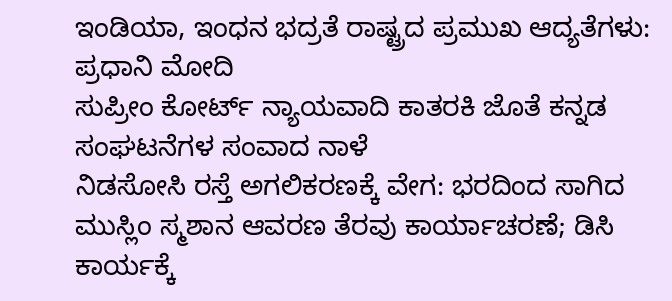ಇಂಡಿಯಾ, ಇಂಧನ ಭದ್ರತೆ ರಾಷ್ಟ್ರದ ಪ್ರಮುಖ ಆದ್ಯತೆಗಳು: ಪ್ರಧಾನಿ ಮೋದಿ
ಸುಪ್ರೀಂ ಕೋರ್ಟ್ ನ್ಯಾಯವಾದಿ ಕಾತರಕಿ ಜೊತೆ ಕನ್ನಡ ಸಂಘಟನೆಗಳ ಸಂವಾದ ನಾಳೆ
ನಿಡಸೋಸಿ ರಸ್ತೆ ಅಗಲಿಕರಣಕ್ಕೆ ವೇಗ: ಭರದಿಂದ ಸಾಗಿದ ಮುಸ್ಲಿಂ ಸ್ಮಶಾನ ಆವರಣ ತೆರವು ಕಾರ್ಯಾಚರಣೆ; ಡಿಸಿ ಕಾರ್ಯಕ್ಕೆ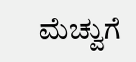ಮೆಚ್ವುಗೆ